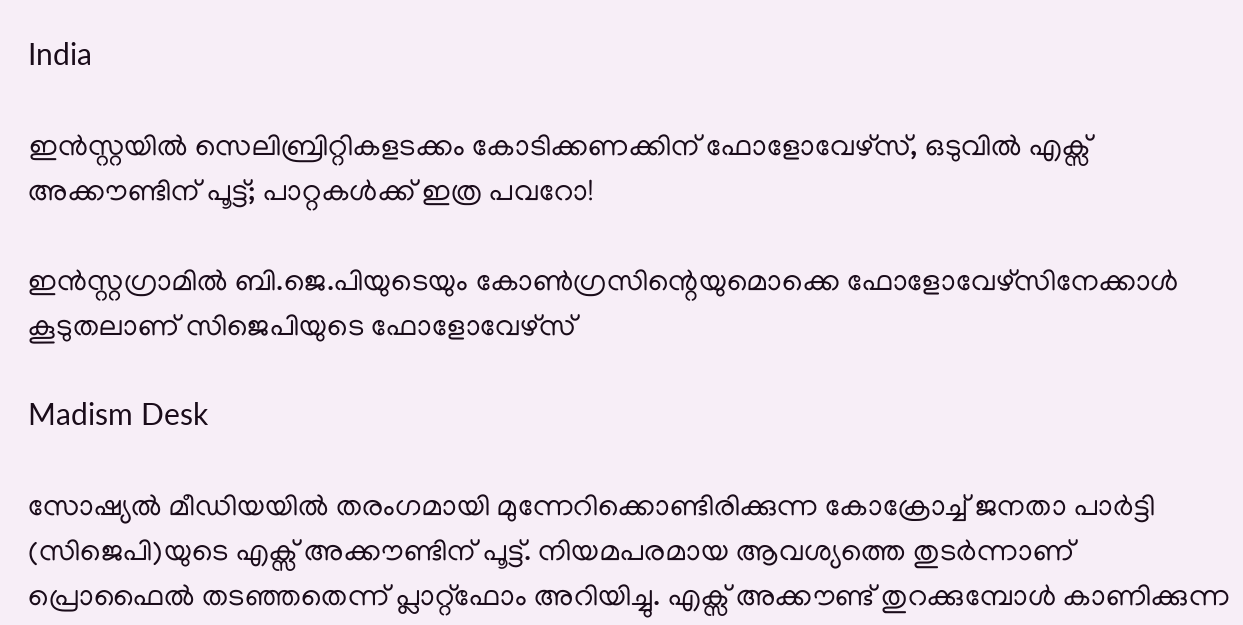India

ഇൻസ്റ്റയിൽ സെലിബ്രിറ്റികളടക്കം കോടിക്കണക്കിന് ഫോളോവേഴ്സ്, ഒടുവിൽ എക്സ് അക്കൗണ്ടിന് പൂട്ട്; പാറ്റകൾക്ക് ഇത്ര പവറോ!

ഇൻസ്റ്റഗ്രാമിൽ ബി.ജെ.പിയുടെയും കോൺഗ്രസിന്റെയുമൊക്കെ ഫോളോവേഴ്സിനേക്കാൾ കൂടുതലാണ് സിജെപിയുടെ ഫോളോവേഴ്സ്

Madism Desk

സോഷ്യൽ മീഡിയയിൽ തരംഗമായി മുന്നേറിക്കൊണ്ടിരിക്കുന്ന കോക്രോച്ച് ജനതാ പാർട്ടി (സിജെപി)യുടെ എക്സ് അക്കൗണ്ടിന് പൂട്ട്. നിയമപരമായ ആവശ്യത്തെ തുടർന്നാണ് പ്രൊഫൈൽ തടഞ്ഞതെന്ന് പ്ലാറ്റ്ഫോം അറിയിച്ചു. എക്സ് അക്കൗണ്ട് തുറക്കുമ്പോൾ കാണിക്കുന്ന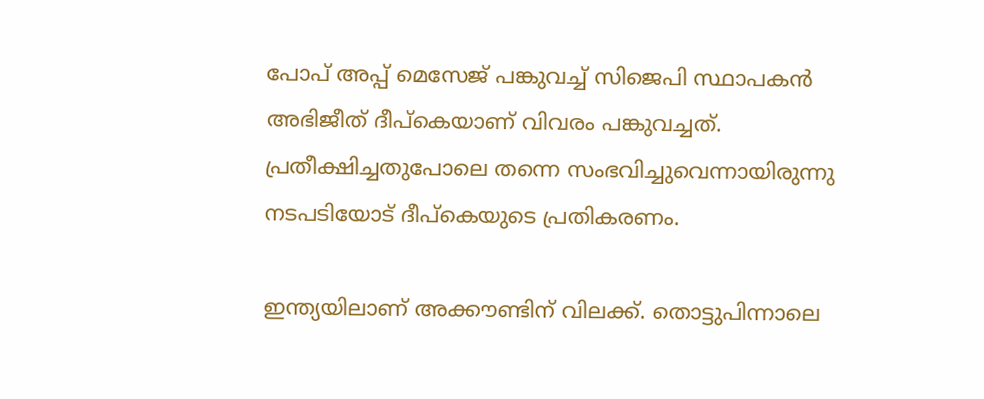പോപ് അപ്പ് മെസേജ് പങ്കുവച്ച് സിജെപി സ്ഥാപകൻ അഭിജീത് ദീപ്കെയാണ് വിവരം പങ്കുവച്ചത്. പ്രതീക്ഷിച്ചതുപോലെ തന്നെ സംഭവിച്ചുവെന്നായിരുന്നു നടപടിയോട് ദീപ്കെയുടെ പ്രതികരണം.

ഇന്ത്യയിലാണ് അക്കൗണ്ടിന് വിലക്ക്. തൊട്ടുപിന്നാലെ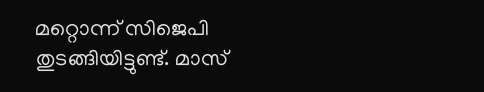മറ്റൊന്ന് സിജെപി തുടങ്ങിയിട്ടുണ്ട്. മാസ്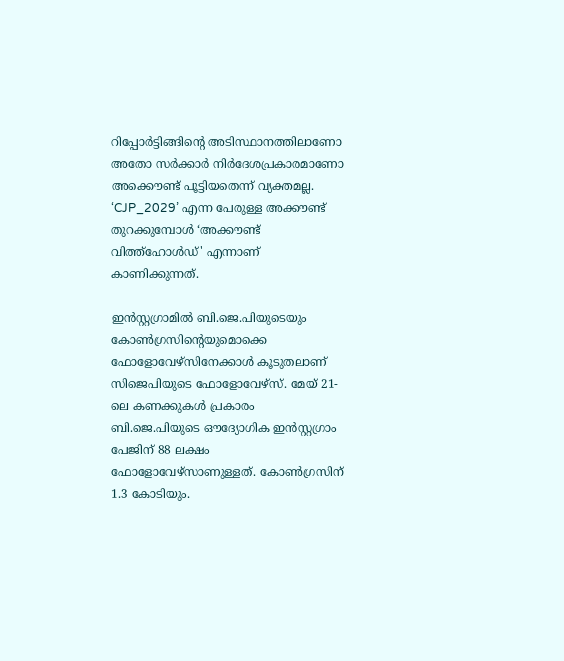റിപ്പോർട്ടിങ്ങിന്റെ അടിസ്ഥാനത്തിലാണോ അതോ സർക്കാർ നിർദേശപ്രകാരമാണോ അക്കൌണ്ട് പൂട്ടിയതെന്ന് വ്യക്തമല്ല. ‘CJP_2029’ എന്ന പേരുള്ള അക്കൗണ്ട് തുറക്കുമ്പോൾ ‘അക്കൗണ്ട് വിത്ത്ഹോൾഡ്' എന്നാണ് കാണിക്കുന്നത്.

ഇൻസ്റ്റഗ്രാമിൽ ബി.ജെ.പിയുടെയും കോൺഗ്രസിന്റെയുമൊക്കെ ഫോളോവേഴ്സിനേക്കാൾ കൂടുതലാണ് സിജെപിയുടെ ഫോളോവേഴ്സ്. മേയ് 21-ലെ കണക്കുകൾ പ്രകാരം ബി.ജെ.പിയുടെ ഔദ്യോഗിക ഇൻസ്റ്റഗ്രാം പേജിന് 88 ലക്ഷം ഫോളോവേഴ്സാണുള്ളത്. കോൺഗ്രസിന് 1.3 കോടിയും.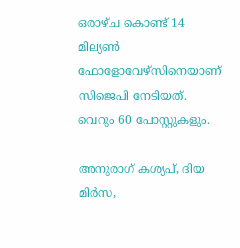ഒരാഴ്ച കൊണ്ട് 14 മില്യൺ ഫോളോവേഴ്സിനെയാണ് സിജെപി നേടിയത്. വെറും 60 പോസ്റ്റുകളും.

അനുരാഗ് കശ്യപ്, ദിയ മിർസ,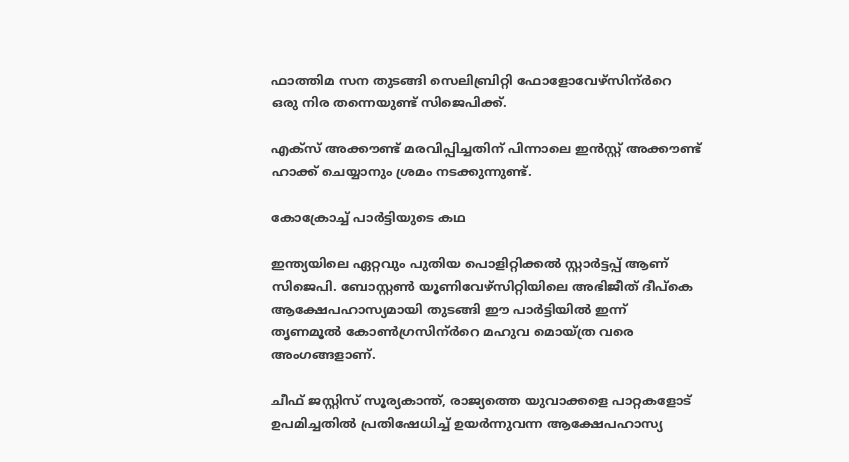ഫാത്തിമ സന തുടങ്ങി സെലിബ്രിറ്റി ഫോളോവേഴ്സിന്ർറെ ഒരു നിര തന്നെയുണ്ട് സിജെപിക്ക്.

എക്സ് അക്കൗണ്ട് മരവിപ്പിച്ചതിന് പിന്നാലെ ഇൻസ്റ്റ് അക്കൗണ്ട് ഹാക്ക് ചെയ്യാനും ശ്രമം നടക്കുന്നുണ്ട്.

കോക്രോച്ച് പാർട്ടിയുടെ കഥ

ഇന്ത്യയിലെ ഏറ്റവും പുതിയ പൊളിറ്റിക്കൽ സ്റ്റാർട്ടപ്പ് ആണ് സിജെപി. ബോസ്റ്റൺ യൂണിവേഴ്സിറ്റിയിലെ അഭിജീത് ദീപ്കെ ആക്ഷേപഹാസ്യമായി തുടങ്ങി ഈ പാർട്ടിയിൽ ഇന്ന് തൃണമൂൽ കോൺഗ്രസിന്ർറെ മഹുവ മൊയ്ത്ര വരെ അംഗങ്ങളാണ്.

ചീഫ് ജസ്റ്റിസ് സൂര്യകാന്ത്, രാജ്യത്തെ യുവാക്കളെ പാറ്റകളോട് ഉപമിച്ചതിൽ പ്രതിഷേധിച്ച് ഉയർന്നുവന്ന ആക്ഷേപഹാസ്യ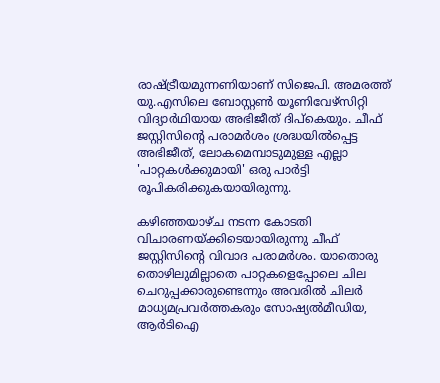രാഷ്ട്രീയമുന്നണിയാണ് സിജെപി. അമരത്ത് യു.എസിലെ ബോസ്റ്റൺ യൂണിവേഴ്സിറ്റി വിദ്യാർഥിയായ അഭിജീത് ദിപ്കെയും. ചീഫ് ജസ്റ്റിസിന്റെ പരാമർശം ശ്രദ്ധയിൽപ്പെട്ട അഭിജീത്, ലോകമെമ്പാടുമുള്ള എല്ലാ 'പാറ്റകൾക്കുമായി' ഒരു പാർട്ടി രൂപികരിക്കുകയായിരുന്നു.

കഴിഞ്ഞയാഴ്ച നടന്ന കോടതി വിചാരണയ്ക്കിടെയായിരുന്നു ചീഫ് ജസ്റ്റിസിന്റെ വിവാദ പരാമർശം. യാതൊരു തൊഴിലുമില്ലാതെ പാറ്റകളെപ്പോലെ ചില ചെറുപ്പക്കാരുണ്ടെന്നും അവരിൽ ചിലർ മാധ്യമപ്രവർത്തകരും സോഷ്യൽമീഡിയ, ആർടിഐ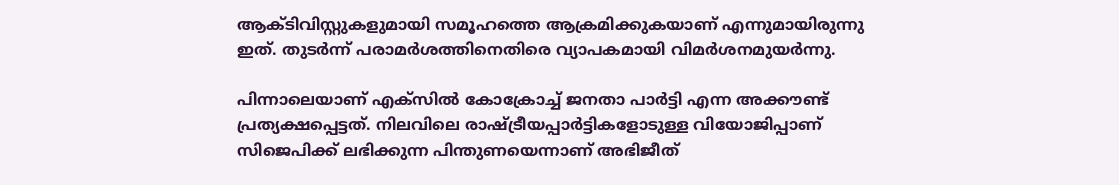ആക്ടിവിസ്റ്റുകളുമായി സമൂഹത്തെ ആക്രമിക്കുകയാണ് എന്നുമായിരുന്നു ഇത്. തുടർന്ന് പരാമർശത്തിനെതിരെ വ്യാപകമായി വിമർശനമുയർന്നു.

പിന്നാലെയാണ് എക്സിൽ കോക്രോച്ച് ജനതാ പാർട്ടി എന്ന അക്കൗണ്ട് പ്രത്യക്ഷപ്പെട്ടത്. നിലവിലെ രാഷ്ട്രീയപ്പാർട്ടികളോടുള്ള വിയോജിപ്പാണ് സിജെപിക്ക് ലഭിക്കുന്ന പിന്തുണയെന്നാണ് അഭിജീത്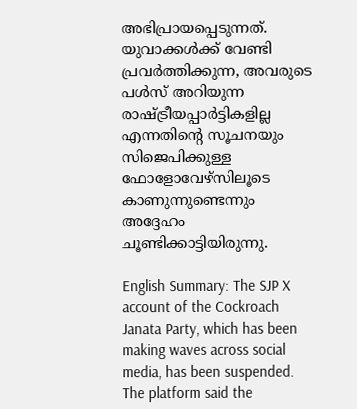അഭിപ്രായപ്പെടുന്നത്. യുവാക്കൾക്ക് വേണ്ടി പ്രവർത്തിക്കുന്ന, അവരുടെ പൾസ് അറിയുന്ന രാഷ്ട്രീയപ്പാർട്ടികളില്ല എന്നതിന്റെ സൂചനയും സിജെപിക്കുള്ള ഫോളോവേഴ്സിലൂടെ കാണുന്നുണ്ടെന്നും അദ്ദേഹം ചൂണ്ടിക്കാട്ടിയിരുന്നു.

English Summary: The SJP X account of the Cockroach Janata Party, which has been making waves across social media, has been suspended. The platform said the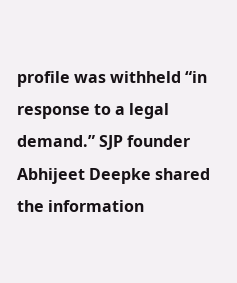profile was withheld “in response to a legal demand.” SJP founder Abhijeet Deepke shared the information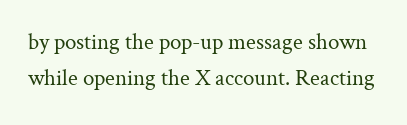by posting the pop-up message shown while opening the X account. Reacting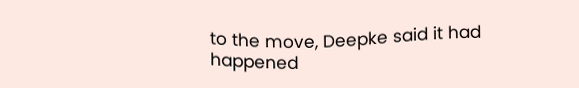to the move, Deepke said it had happened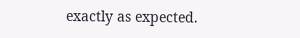exactly as expected.